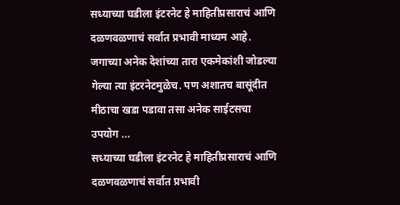सध्याच्या घडीला इंटरनेट हे माहितीप्रसाराचं आणि दळणवळणाचं सर्वात प्रभावी माध्यम आहे. जगाच्या अनेक देशांच्या तारा एकमेकांशी जोडल्या गेल्या त्या इंटरनेटमुळेच. पण अशातच बासूंदीत मीठाचा खडा पडावा तसा अनेक साईटसचा उपयोग ...
सध्याच्या घडीला इंटरनेट हे माहितीप्रसाराचं आणि दळणवळणाचं सर्वात प्रभावी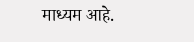माध्यम आहे.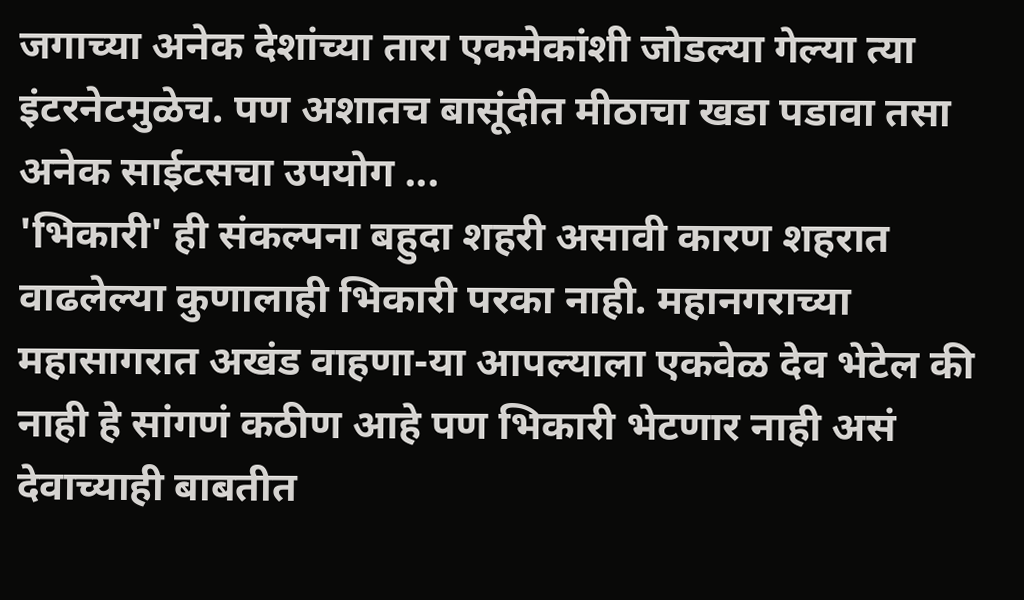जगाच्या अनेक देशांच्या तारा एकमेकांशी जोडल्या गेल्या त्या इंटरनेटमुळेच. पण अशातच बासूंदीत मीठाचा खडा पडावा तसा अनेक साईटसचा उपयोग ...
'भिकारी' ही संकल्पना बहुदा शहरी असावी कारण शहरात वाढलेल्या कुणालाही भिकारी परका नाही. महानगराच्या महासागरात अखंड वाहणा-या आपल्याला एकवेळ देव भेटेल की नाही हे सांगणं कठीण आहे पण भिकारी भेटणार नाही असं देवाच्याही बाबतीत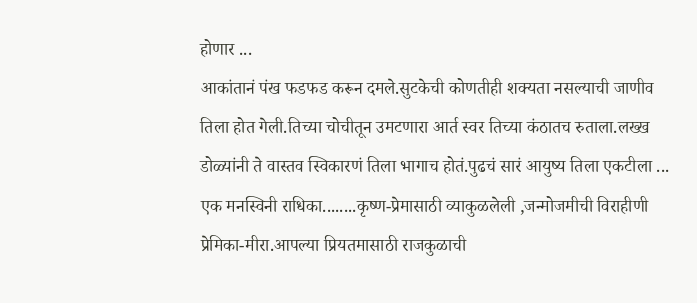होणार ...
आकांतानं पंख फडफड करून दमले.सुटकेची कोणतीही शक्यता नसल्याची जाणीव तिला होत गेली.तिच्या चोचीतून उमटणारा आर्त स्वर तिच्या कंठातच रुताला.लख्ख डोळ्यांनी ते वास्तव स्विकारणं तिला भागाच होतं.पुढचं सारं आयुष्य तिला एकटीला ...
एक मनस्विनी राधिका........कृष्ण-प्रेमासाठी व्याकुळलेली ,जन्मोजमीची विराहीणी प्रेमिका-मीरा.आपल्या प्रियतमासाठी राजकुळाची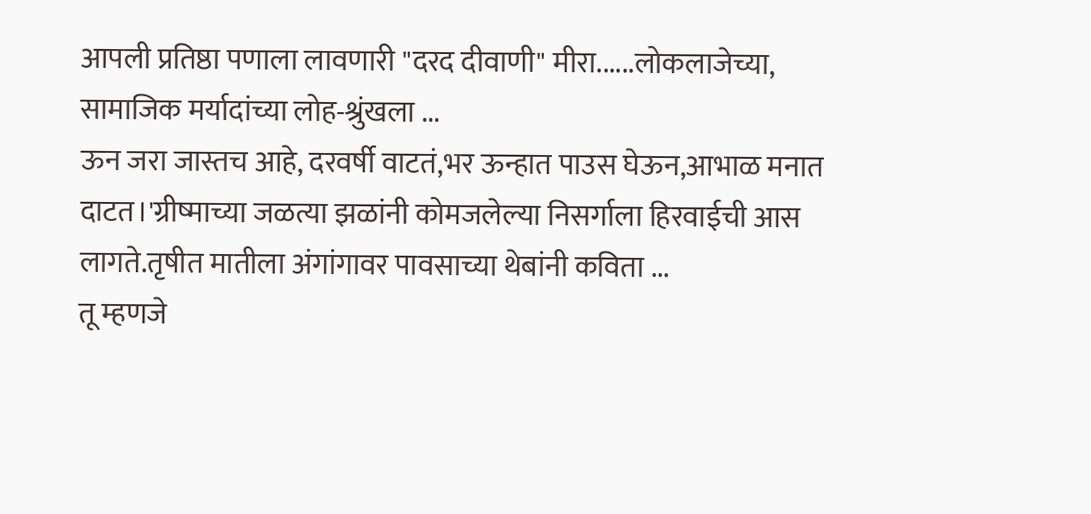आपली प्रतिष्ठा पणाला लावणारी "दरद दीवाणी" मीरा......लोकलाजेच्या, सामाजिक मर्यादांच्या लोह-श्रुंखला ...
ऊन जरा जास्तच आहे, दरवर्षी वाटतं,भर ऊन्हात पाउस घेऊन,आभाळ मनात दाटत।'ग्रीष्माच्या जळत्या झळांनी कोमजलेल्या निसर्गाला हिरवाईची आस लागते.तृषीत मातीला अंगांगावर पावसाच्या थेबांनी कविता ...
तू म्हणजे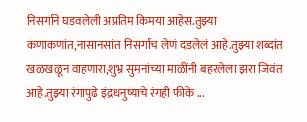निसर्गाने घडवलेली अप्रतिम किमया आहेस.तुझ्या कणाकणांत,नासानसांत निसर्गाच लेणं दडलेलं आहे.तुझ्या शब्दांत खळखळून वाहणारा,शुभ्र सुमनांच्या माळींनी बहरलेला झरा जिवंत आहे.तुझ्या रंगापुढे इंद्रधनुष्याचे रंगही फीके ...